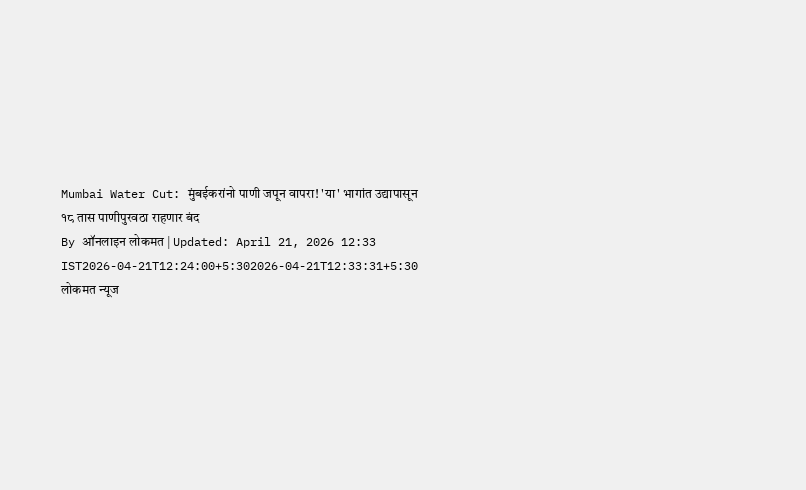Mumbai Water Cut: मुंबईकरांनो पाणी जपून वापरा! 'या' भागांत उद्यापासून १८ तास पाणीपुरवठा राहणार बंद
By ऑनलाइन लोकमत | Updated: April 21, 2026 12:33 IST2026-04-21T12:24:00+5:302026-04-21T12:33:31+5:30
लोकमत न्यूज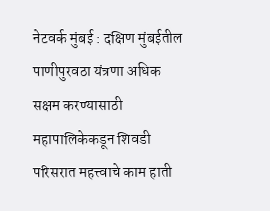नेटवर्क मुंबई : दक्षिण मुंबईतील पाणीपुरवठा यंत्रणा अधिक सक्षम करण्यासाठी महापालिकेकडून शिवडी परिसरात महत्त्वाचे काम हाती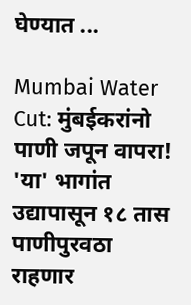घेण्यात ...

Mumbai Water Cut: मुंबईकरांनो पाणी जपून वापरा! 'या' भागांत उद्यापासून १८ तास पाणीपुरवठा राहणार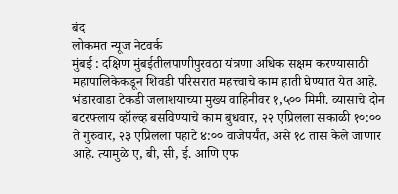बंद
लोकमत न्यूज नेटवर्क
मुंबई : दक्षिण मुंबईतीलपाणीपुरवठा यंत्रणा अधिक सक्षम करण्यासाठी महापालिकेकडून शिवडी परिसरात महत्त्वाचे काम हाती घेण्यात येत आहे. भंडारवाडा टेकडी जलाशयाच्या मुख्य वाहिनीवर १,५०० मिमी. व्यासाचे दोन बटरफ्लाय व्हॉल्व्ह बसविण्याचे काम बुधवार, २२ एप्रिलला सकाळी १०:०० ते गुरुवार, २३ एप्रिलला पहाटे ४:०० वाजेपर्यंत, असे १८ तास केले जाणार आहे. त्यामुळे ए, बी, सी, ई. आणि एफ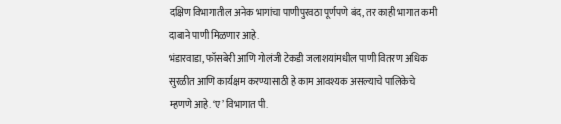दक्षिण विभागातील अनेक भागांचा पाणीपुरवठा पूर्णपणे बंद, तर काही भागात कमी दाबाने पाणी मिळणार आहे.
भंडारवाडा, फॉसबेरी आणि गोलंजी टेकडी जलाशयांमधील पाणी वितरण अधिक सुरळीत आणि कार्यक्षम करण्यासाठी हे काम आवश्यक असल्याचे पालिकेचे म्हणणे आहे. ‘ए’ विभागात पी.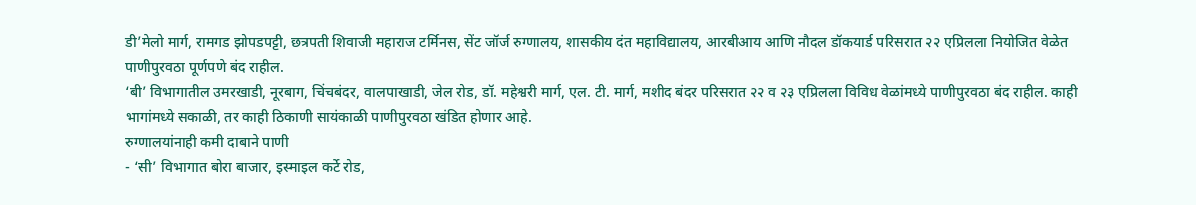डी’मेलो मार्ग, रामगड झोपडपट्टी, छत्रपती शिवाजी महाराज टर्मिनस, सेंट जॉर्ज रुग्णालय, शासकीय दंत महाविद्यालय, आरबीआय आणि नौदल डॉकयार्ड परिसरात २२ एप्रिलला नियोजित वेळेत पाणीपुरवठा पूर्णपणे बंद राहील.
‘बी’ विभागातील उमरखाडी, नूरबाग, चिंचबंदर, वालपाखाडी, जेल रोड, डॉ. महेश्वरी मार्ग, एल. टी. मार्ग, मशीद बंदर परिसरात २२ व २३ एप्रिलला विविध वेळांमध्ये पाणीपुरवठा बंद राहील. काही भागांमध्ये सकाळी, तर काही ठिकाणी सायंकाळी पाणीपुरवठा खंडित होणार आहे.
रुग्णालयांनाही कमी दाबाने पाणी
- ‘सी’ विभागात बोरा बाजार, इस्माइल कर्टे रोड,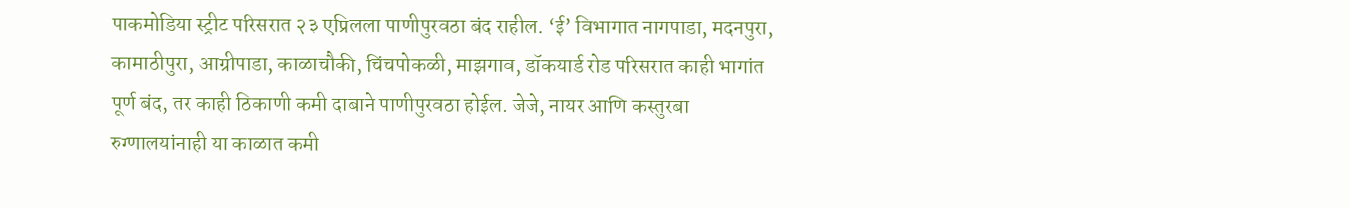पाकमोडिया स्ट्रीट परिसरात २३ एप्रिलला पाणीपुरवठा बंद राहील. ‘ई’ विभागात नागपाडा, मदनपुरा, कामाठीपुरा, आग्रीपाडा, काळाचौकी, चिंचपोकळी, माझगाव, डॉकयार्ड रोड परिसरात काही भागांत पूर्ण बंद, तर काही ठिकाणी कमी दाबाने पाणीपुरवठा होईल. जेजे, नायर आणि कस्तुरबा रुग्णालयांनाही या काळात कमी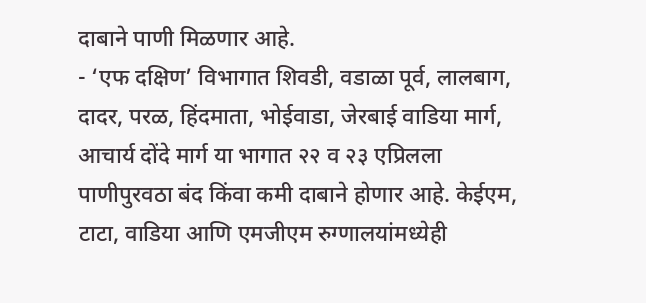दाबाने पाणी मिळणार आहे.
- ‘एफ दक्षिण’ विभागात शिवडी, वडाळा पूर्व, लालबाग, दादर, परळ, हिंदमाता, भोईवाडा, जेरबाई वाडिया मार्ग, आचार्य दोंदे मार्ग या भागात २२ व २३ एप्रिलला पाणीपुरवठा बंद किंवा कमी दाबाने होणार आहे. केईएम, टाटा, वाडिया आणि एमजीएम रुग्णालयांमध्येही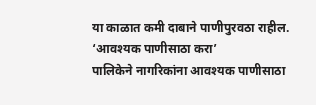या काळात कमी दाबाने पाणीपुरवठा राहील.
‘आवश्यक पाणीसाठा करा’
पालिकेने नागरिकांना आवश्यक पाणीसाठा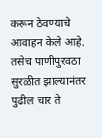करून ठेवण्याचे आवाहन केले आहे. तसेच पाणीपुरवठा सुरळीत झाल्यानंतर पुढील चार ते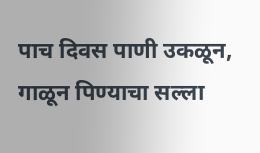पाच दिवस पाणी उकळून, गाळून पिण्याचा सल्ला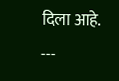दिला आहे.
---